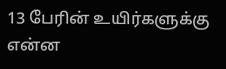13 பேரின் உயிர்களுக்கு என்ன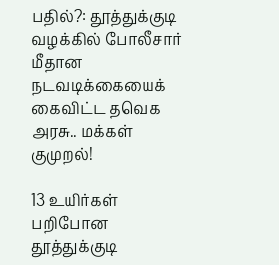பதில்?: தூத்துக்குடி வழக்கில் போலீசார் மீதான நடவடிக்கையைக் கைவிட்ட தவெக அரசு.. மக்கள் குமுறல்!

13 உயிர்கள் பறிபோன தூத்துக்குடி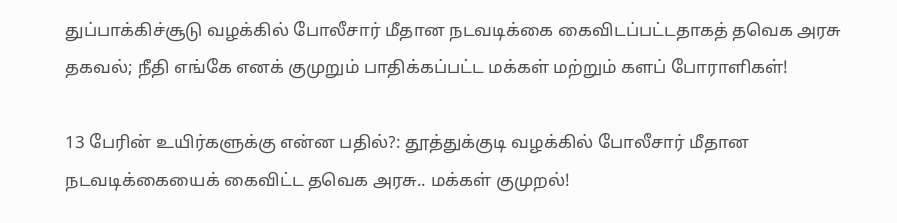துப்பாக்கிச்சூடு வழக்கில் போலீசார் மீதான நடவடிக்கை கைவிடப்பட்டதாகத் தவெக அரசு தகவல்; நீதி எங்கே எனக் குமுறும் பாதிக்கப்பட்ட மக்கள் மற்றும் களப் போராளிகள்!

13 பேரின் உயிர்களுக்கு என்ன பதில்?: தூத்துக்குடி வழக்கில் போலீசார் மீதான நடவடிக்கையைக் கைவிட்ட தவெக அரசு.. மக்கள் குமுறல்!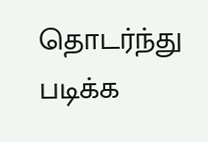தொடர்ந்து படிக்க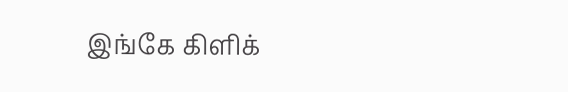இங்கே கிளிக்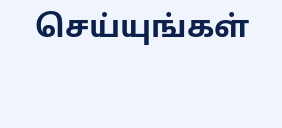செய்யுங்கள்